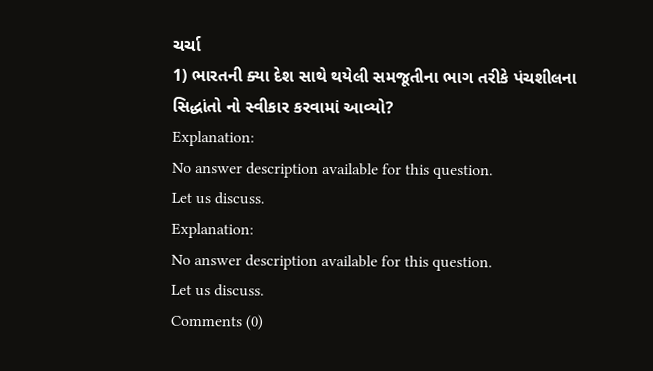ચર્ચા
1) ભારતની ક્યા દેશ સાથે થયેલી સમજૂતીના ભાગ તરીકે પંચશીલના સિદ્ધાંતો નો સ્વીકાર કરવામાં આવ્યો?
Explanation:
No answer description available for this question.
Let us discuss.
Explanation:
No answer description available for this question.
Let us discuss.
Comments (0)